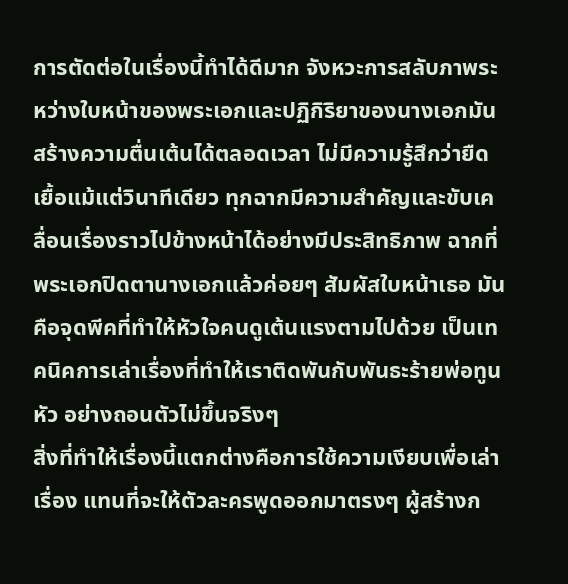การตัดต่อในเรื่องนี้ทำได้ดีมาก จังหวะการสลับภาพระหว่างใบหน้าของพระเอกและปฏิกิริยาของนางเอกมันสร้างความตื่นเต้นได้ตลอดเวลา ไม่มีความรู้สึกว่ายืดเยื้อแม้แต่วินาทีเดียว ทุกฉากมีความสำคัญและขับเคลื่อนเรื่องราวไปข้างหน้าได้อย่างมีประสิทธิภาพ ฉากที่พระเอกปิดตานางเอกแล้วค่อยๆ สัมผัสใบหน้าเธอ มันคือจุดพีคที่ทำให้หัวใจคนดูเต้นแรงตามไปด้วย เป็นเทคนิคการเล่าเรื่องที่ทำให้เราติดพันกับพันธะร้ายพ่อทูนหัว อย่างถอนตัวไม่ขึ้นจริงๆ
สิ่งที่ทำให้เรื่องนี้แตกต่างคือการใช้ความเงียบเพื่อเล่าเรื่อง แทนที่จะให้ตัวละครพูดออกมาตรงๆ ผู้สร้างก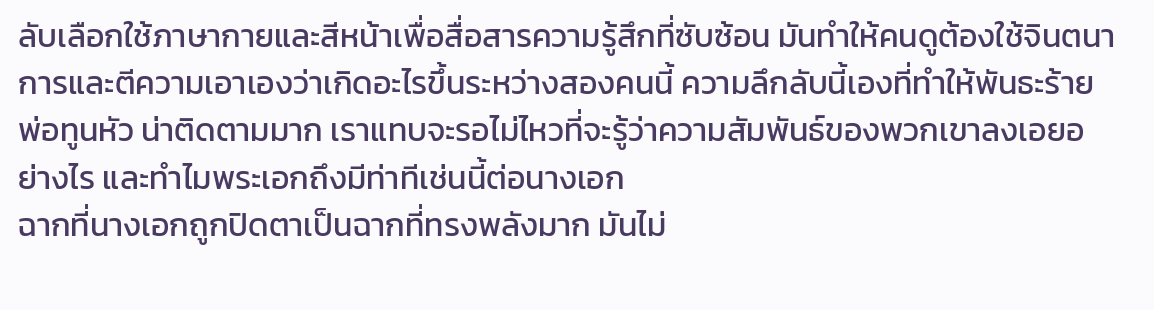ลับเลือกใช้ภาษากายและสีหน้าเพื่อสื่อสารความรู้สึกที่ซับซ้อน มันทำให้คนดูต้องใช้จินตนาการและตีความเอาเองว่าเกิดอะไรขึ้นระหว่างสองคนนี้ ความลึกลับนี้เองที่ทำให้พันธะร้ายพ่อทูนหัว น่าติดตามมาก เราแทบจะรอไม่ไหวที่จะรู้ว่าความสัมพันธ์ของพวกเขาลงเอยอย่างไร และทำไมพระเอกถึงมีท่าทีเช่นนี้ต่อนางเอก
ฉากที่นางเอกถูกปิดตาเป็นฉากที่ทรงพลังมาก มันไม่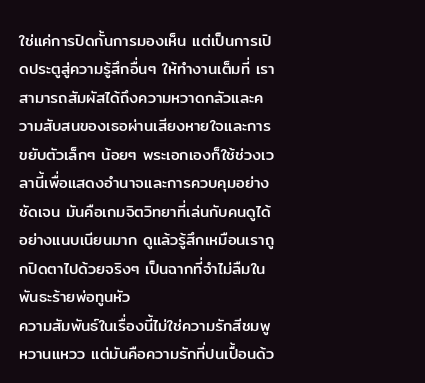ใช่แค่การปิดกั้นการมองเห็น แต่เป็นการเปิดประตูสู่ความรู้สึกอื่นๆ ให้ทำงานเต็มที่ เราสามารถสัมผัสได้ถึงความหวาดกลัวและความสับสนของเธอผ่านเสียงหายใจและการขยับตัวเล็กๆ น้อยๆ พระเอกเองก็ใช้ช่วงเวลานี้เพื่อแสดงอำนาจและการควบคุมอย่างชัดเจน มันคือเกมจิตวิทยาที่เล่นกับคนดูได้อย่างแนบเนียนมาก ดูแล้วรู้สึกเหมือนเราถูกปิดตาไปด้วยจริงๆ เป็นฉากที่จำไม่ลืมในพันธะร้ายพ่อทูนหัว
ความสัมพันธ์ในเรื่องนี้ไม่ใช่ความรักสีชมพูหวานแหวว แต่มันคือความรักที่ปนเปื้อนด้ว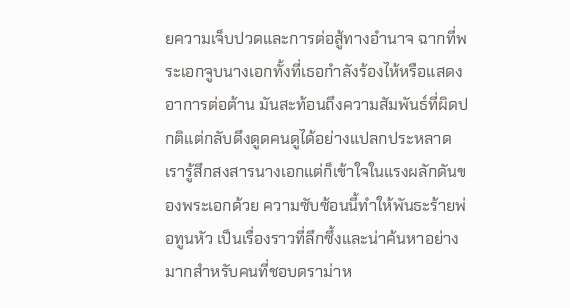ยความเจ็บปวดและการต่อสู้ทางอำนาจ ฉากที่พระเอกจูบนางเอกทั้งที่เธอกำลังร้องไห้หรือแสดงอาการต่อต้าน มันสะท้อนถึงความสัมพันธ์ที่ผิดปกติแต่กลับดึงดูดคนดูได้อย่างแปลกประหลาด เรารู้สึกสงสารนางเอกแต่ก็เข้าใจในแรงผลักดันของพระเอกด้วย ความซับซ้อนนี้ทำให้พันธะร้ายพ่อทูนหัว เป็นเรื่องราวที่ลึกซึ้งและน่าค้นหาอย่างมากสำหรับคนที่ชอบดราม่าห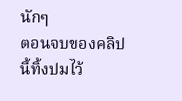นักๆ
ตอนจบของคลิปนี้ทิ้งปมไว้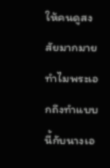ให้คนดูสงสัยมากมาย ทำไมพระเอกถึงทำแบบนี้กับนางเอ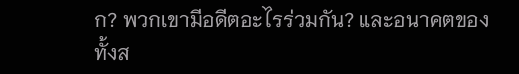ก? พวกเขามีอดีตอะไรร่วมกัน? และอนาคตของทั้งส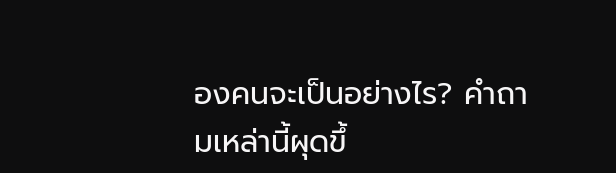องคนจะเป็นอย่างไร? คำถามเหล่านี้ผุดขึ้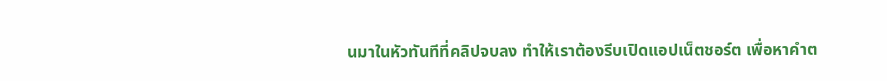นมาในหัวทันทีที่คลิปจบลง ทำให้เราต้องรีบเปิดแอปเน็ตชอร์ต เพื่อหาคำต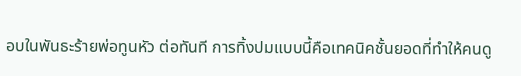อบในพันธะร้ายพ่อทูนหัว ต่อทันที การทิ้งปมแบบนี้คือเทคนิคชั้นยอดที่ทำให้คนดู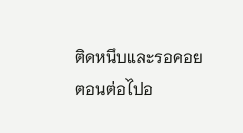ติดหนึบและรอคอยตอนต่อไปอ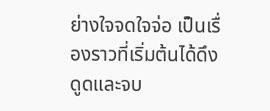ย่างใจจดใจจ่อ เป็นเรื่องราวที่เริ่มต้นได้ดึงดูดและจบ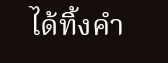ได้ทิ้งคำ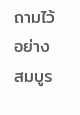ถามไว้อย่างสมบูร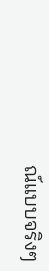ณ์แบบจริงๆ